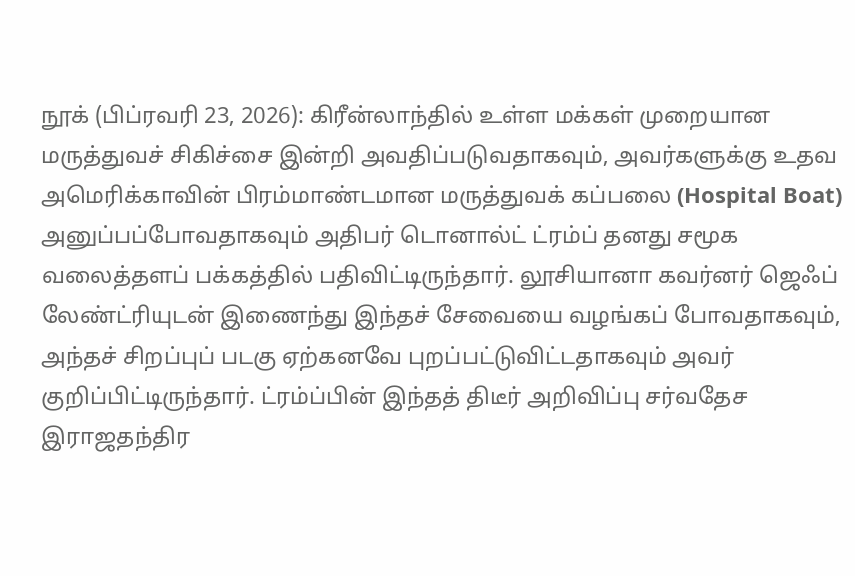நூக் (பிப்ரவரி 23, 2026): கிரீன்லாந்தில் உள்ள மக்கள் முறையான மருத்துவச் சிகிச்சை இன்றி அவதிப்படுவதாகவும், அவர்களுக்கு உதவ அமெரிக்காவின் பிரம்மாண்டமான மருத்துவக் கப்பலை (Hospital Boat) அனுப்பப்போவதாகவும் அதிபர் டொனால்ட் ட்ரம்ப் தனது சமூக வலைத்தளப் பக்கத்தில் பதிவிட்டிருந்தார். லூசியானா கவர்னர் ஜெஃப் லேண்ட்ரியுடன் இணைந்து இந்தச் சேவையை வழங்கப் போவதாகவும், அந்தச் சிறப்புப் படகு ஏற்கனவே புறப்பட்டுவிட்டதாகவும் அவர் குறிப்பிட்டிருந்தார். ட்ரம்ப்பின் இந்தத் திடீர் அறிவிப்பு சர்வதேச இராஜதந்திர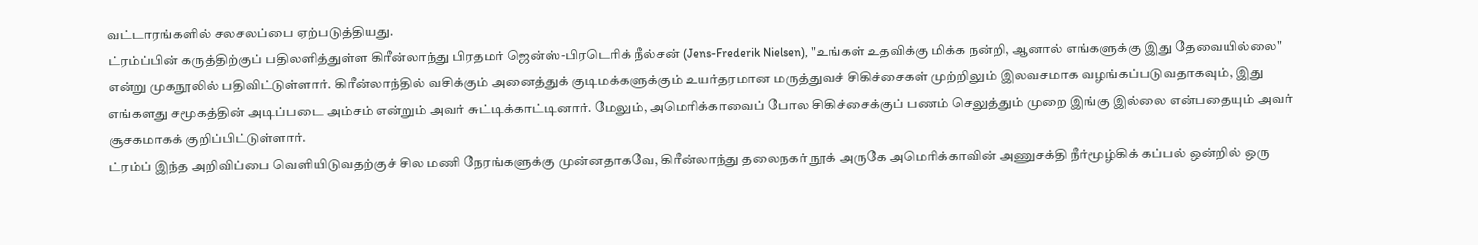வட்டாரங்களில் சலசலப்பை ஏற்படுத்தியது.
ட்ரம்ப்பின் கருத்திற்குப் பதிலளித்துள்ள கிரீன்லாந்து பிரதமர் ஜென்ஸ்-பிரடெரிக் நீல்சன் (Jens-Frederik Nielsen), "உங்கள் உதவிக்கு மிக்க நன்றி, ஆனால் எங்களுக்கு இது தேவையில்லை" என்று முகநூலில் பதிவிட்டுள்ளார். கிரீன்லாந்தில் வசிக்கும் அனைத்துக் குடிமக்களுக்கும் உயர்தரமான மருத்துவச் சிகிச்சைகள் முற்றிலும் இலவசமாக வழங்கப்படுவதாகவும், இது எங்களது சமூகத்தின் அடிப்படை அம்சம் என்றும் அவர் சுட்டிக்காட்டினார். மேலும், அமெரிக்காவைப் போல சிகிச்சைக்குப் பணம் செலுத்தும் முறை இங்கு இல்லை என்பதையும் அவர் சூசகமாகக் குறிப்பிட்டுள்ளார்.
ட்ரம்ப் இந்த அறிவிப்பை வெளியிடுவதற்குச் சில மணி நேரங்களுக்கு முன்னதாகவே, கிரீன்லாந்து தலைநகர் நூக் அருகே அமெரிக்காவின் அணுசக்தி நீர்மூழ்கிக் கப்பல் ஒன்றில் ஒரு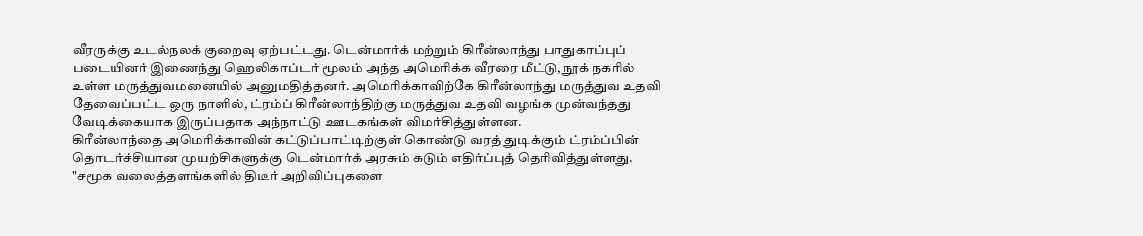வீரருக்கு உடல்நலக் குறைவு ஏற்பட்டது. டென்மார்க் மற்றும் கிரீன்லாந்து பாதுகாப்புப் படையினர் இணைந்து ஹெலிகாப்டர் மூலம் அந்த அமெரிக்க வீரரை மீட்டு, நூக் நகரில் உள்ள மருத்துவமனையில் அனுமதித்தனர். அமெரிக்காவிற்கே கிரீன்லாந்து மருத்துவ உதவி தேவைப்பட்ட ஒரு நாளில், ட்ரம்ப் கிரீன்லாந்திற்கு மருத்துவ உதவி வழங்க முன்வந்தது வேடிக்கையாக இருப்பதாக அந்நாட்டு ஊடகங்கள் விமர்சித்துள்ளன.
கிரீன்லாந்தை அமெரிக்காவின் கட்டுப்பாட்டிற்குள் கொண்டு வரத் துடிக்கும் ட்ரம்ப்பின் தொடர்ச்சியான முயற்சிகளுக்கு டென்மார்க் அரசும் கடும் எதிர்ப்புத் தெரிவித்துள்ளது. "சமூக வலைத்தளங்களில் திடீர் அறிவிப்புகளை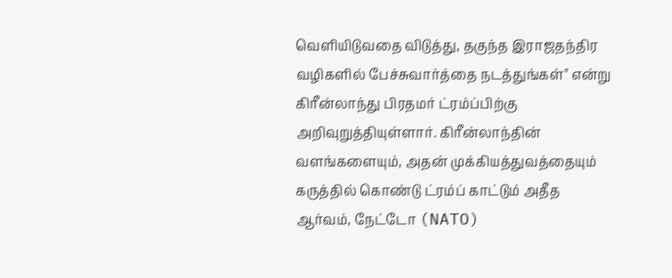வெளியிடுவதை விடுத்து, தகுந்த இராஜதந்திர வழிகளில் பேச்சுவார்த்தை நடத்துங்கள்" என்று கிரீன்லாந்து பிரதமர் ட்ரம்ப்பிற்கு அறிவுறுத்தியுள்ளார். கிரீன்லாந்தின் வளங்களையும், அதன் முக்கியத்துவத்தையும் கருத்தில் கொண்டு ட்ரம்ப் காட்டும் அதீத ஆர்வம், நேட்டோ (NATO)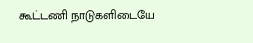கூட்டணி நாடுகளிடையே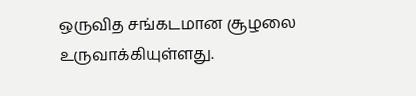ஒருவித சங்கடமான சூழலை உருவாக்கியுள்ளது.